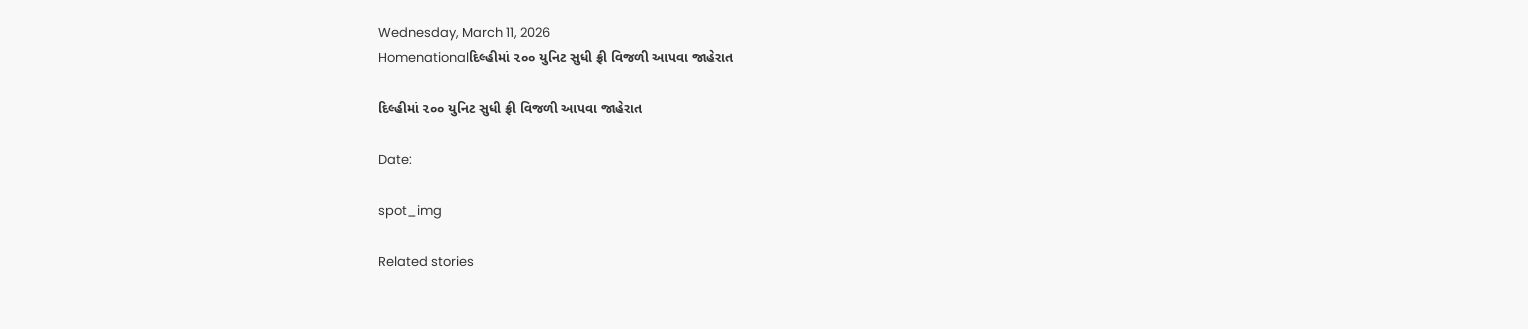Wednesday, March 11, 2026
Homenationalદિલ્હીમાં ૨૦૦ યુનિટ સુધી ફ્રી વિજળી આપવા જાહેરાત

દિલ્હીમાં ૨૦૦ યુનિટ સુધી ફ્રી વિજળી આપવા જાહેરાત

Date:

spot_img

Related stories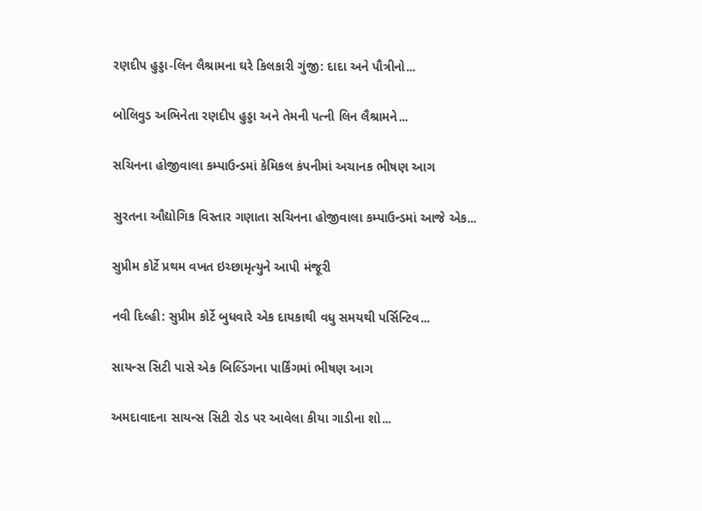રણદીપ હુડ્ડા-લિન લૈશ્રામના ઘરે કિલકારી ગુંજી: દાદા અને પૌત્રીનો...

બોલિવુડ અભિનેતા રણદીપ હુડ્ડા અને તેમની પત્ની લિન લૈશ્રામને...

સચિનના હોજીવાલા કમ્પાઉન્ડમાં કેમિકલ કંપનીમાં અચાનક ભીષણ આગ

સુરતના ઔદ્યોગિક વિસ્તાર ગણાતા સચિનના હોજીવાલા કમ્પાઉન્ડમાં આજે એક...

સુપ્રીમ કોર્ટે પ્રથમ વખત ઇચ્છામૃત્યુને આપી મંજૂરી

નવી દિલ્હી: સુપ્રીમ કોર્ટે બુધવારે એક દાયકાથી વધુ સમયથી પર્સિન્ટિવ...

સાયન્સ સિટી પાસે એક બિલ્ડિંગના પાર્કિંગમાં ભીષણ આગ

અમદાવાદના સાયન્સ સિટી રોડ પર આવેલા કીયા ગાડીના શો...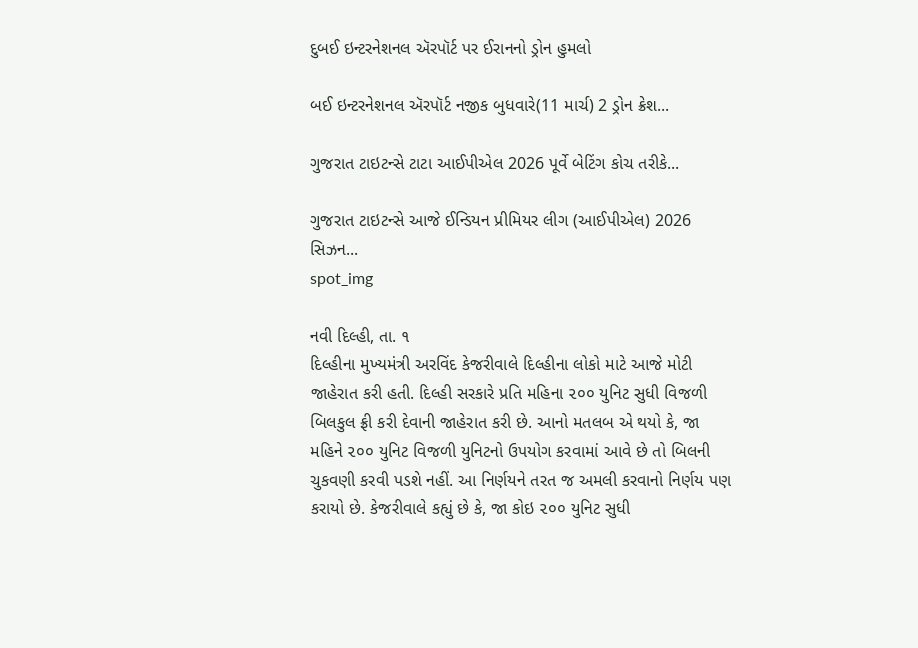દુબઈ ઇન્ટરનેશનલ ઍરપૉર્ટ પર ઈરાનનો ડ્રોન હુમલો

બઈ ઇન્ટરનેશનલ ઍરપૉર્ટ નજીક બુધવારે(11 માર્ચ) 2 ડ્રોન ક્રેશ...

ગુજરાત ટાઇટન્સે ટાટા આઈપીએલ 2026 પૂર્વે બેટિંગ કોચ તરીકે...

ગુજરાત ટાઇટન્સે આજે ઈન્ડિયન પ્રીમિયર લીગ (આઈપીએલ) 2026 સિઝન...
spot_img

નવી દિલ્હી, તા. ૧
દિલ્હીના મુખ્યમંત્રી અરવિંદ કેજરીવાલે દિલ્હીના લોકો માટે આજે મોટી જાહેરાત કરી હતી. દિલ્હી સરકારે પ્રતિ મહિના ૨૦૦ યુનિટ સુધી વિજળી બિલકુલ ફ્રી કરી દેવાની જાહેરાત કરી છે. આનો મતલબ એ થયો કે, જા મહિને ૨૦૦ યુનિટ વિજળી યુનિટનો ઉપયોગ કરવામાં આવે છે તો બિલની ચુકવણી કરવી પડશે નહીં. આ નિર્ણયને તરત જ અમલી કરવાનો નિર્ણય પણ કરાયો છે. કેજરીવાલે કહ્યું છે કે, જા કોઇ ૨૦૦ યુનિટ સુધી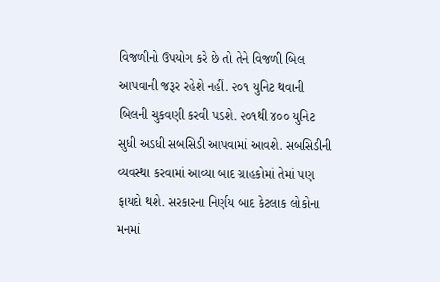વિજળીનો ઉપયોગ કરે છે તો તેને વિજળી બિલ આપવાની જરૂર રહેશે નહીં. ૨૦૧ યુનિટ થવાની બિલની ચુકવણી કરવી પડશે. ૨૦૧થી ૪૦૦ યુનિટ સુધી અડધી સબસિડી આપવામાં આવશે. સબસિડીની વ્યવસ્થા કરવામાં આવ્યા બાદ ગ્રાહકોમાં તેમાં પણ ફાયદો થશે. સરકારના નિર્ણય બાદ કેટલાક લોકોના મનમાં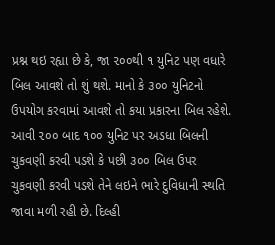પ્રશ્ન થઇ રહ્યા છે કે, જા ૨૦૦થી ૧ યુનિટ પણ વધારે બિલ આવશે તો શું થશે. માનો કે ૩૦૦ યુનિટનો ઉપયોગ કરવામાં આવશે તો કયા પ્રકારના બિલ રહેશે. આવી ૨૦૦ બાદ ૧૦૦ યુનિટ પર અડધા બિલની ચુકવણી કરવી પડશે કે પછી ૩૦૦ બિલ ઉપર ચુકવણી કરવી પડશે તેને લઇને ભારે દુવિધાની સ્થતિ જાવા મળી રહી છે. દિલ્હી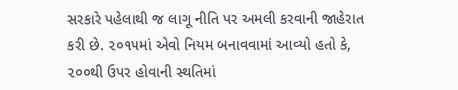સરકારે પહેલાથી જ લાગૂ નીતિ પર અમલી કરવાની જાહેરાત કરી છે. ૨૦૧૫માં એવો નિયમ બનાવવામાં આવ્યો હતો કે, ૨૦૦થી ઉપર હોવાની સ્થતિમાં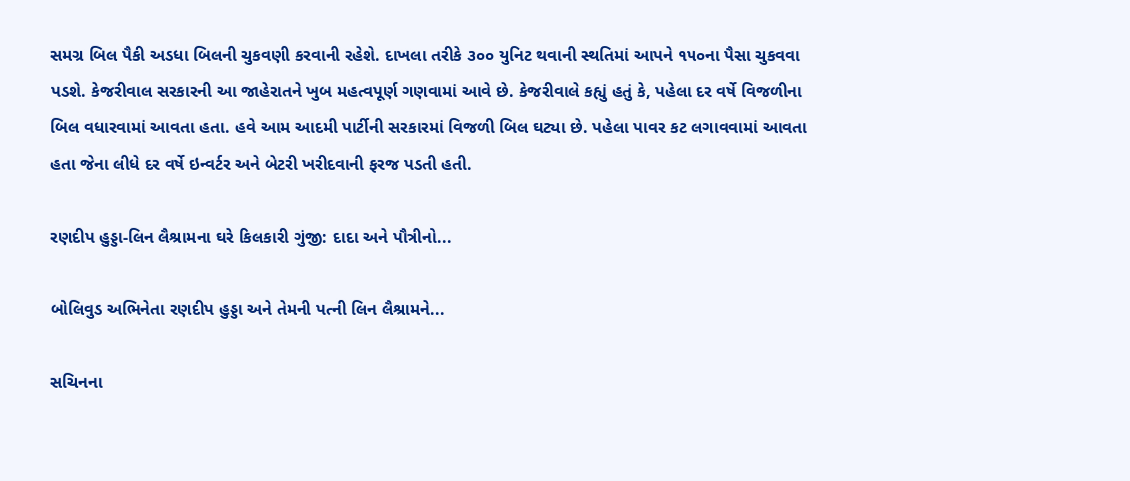સમગ્ર બિલ પૈકી અડધા બિલની ચુકવણી કરવાની રહેશે. દાખલા તરીકે ૩૦૦ યુનિટ થવાની સ્થતિમાં આપને ૧૫૦ના પૈસા ચુકવવા પડશે. કેજરીવાલ સરકારની આ જાહેરાતને ખુબ મહત્વપૂર્ણ ગણવામાં આવે છે. કેજરીવાલે કહ્યું હતું કે, પહેલા દર વર્ષે વિજળીના બિલ વધારવામાં આવતા હતા. હવે આમ આદમી પાર્ટીની સરકારમાં વિજળી બિલ ઘટ્યા છે. પહેલા પાવર કટ લગાવવામાં આવતા હતા જેના લીધે દર વર્ષે ઇન્વર્ટર અને બેટરી ખરીદવાની ફરજ પડતી હતી.

રણદીપ હુડ્ડા-લિન લૈશ્રામના ઘરે કિલકારી ગુંજી: દાદા અને પૌત્રીનો...

બોલિવુડ અભિનેતા રણદીપ હુડ્ડા અને તેમની પત્ની લિન લૈશ્રામને...

સચિનના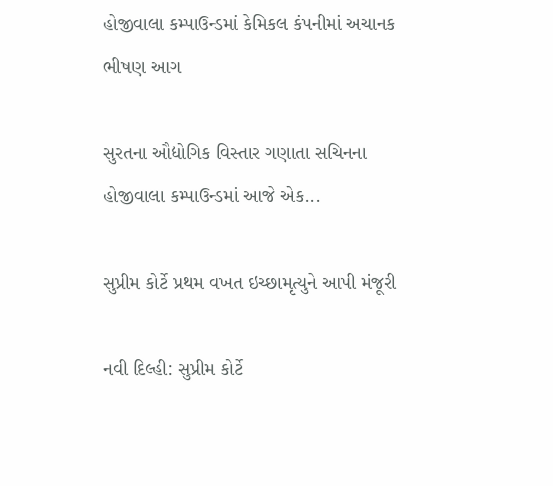હોજીવાલા કમ્પાઉન્ડમાં કેમિકલ કંપનીમાં અચાનક ભીષણ આગ

સુરતના ઔદ્યોગિક વિસ્તાર ગણાતા સચિનના હોજીવાલા કમ્પાઉન્ડમાં આજે એક...

સુપ્રીમ કોર્ટે પ્રથમ વખત ઇચ્છામૃત્યુને આપી મંજૂરી

નવી દિલ્હી: સુપ્રીમ કોર્ટે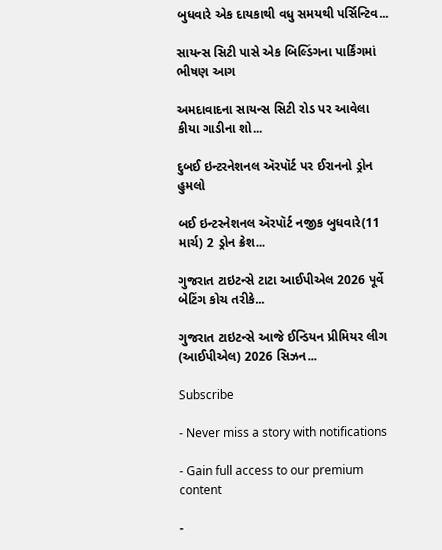બુધવારે એક દાયકાથી વધુ સમયથી પર્સિન્ટિવ...

સાયન્સ સિટી પાસે એક બિલ્ડિંગના પાર્કિંગમાં ભીષણ આગ

અમદાવાદના સાયન્સ સિટી રોડ પર આવેલા કીયા ગાડીના શો...

દુબઈ ઇન્ટરનેશનલ ઍરપૉર્ટ પર ઈરાનનો ડ્રોન હુમલો

બઈ ઇન્ટરનેશનલ ઍરપૉર્ટ નજીક બુધવારે(11 માર્ચ) 2 ડ્રોન ક્રેશ...

ગુજરાત ટાઇટન્સે ટાટા આઈપીએલ 2026 પૂર્વે બેટિંગ કોચ તરીકે...

ગુજરાત ટાઇટન્સે આજે ઈન્ડિયન પ્રીમિયર લીગ (આઈપીએલ) 2026 સિઝન...

Subscribe

- Never miss a story with notifications

- Gain full access to our premium content

-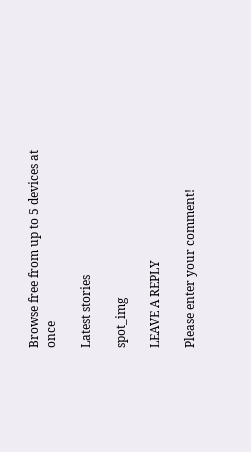Browse free from up to 5 devices at once

Latest stories

spot_img

LEAVE A REPLY

Please enter your comment!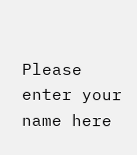Please enter your name here